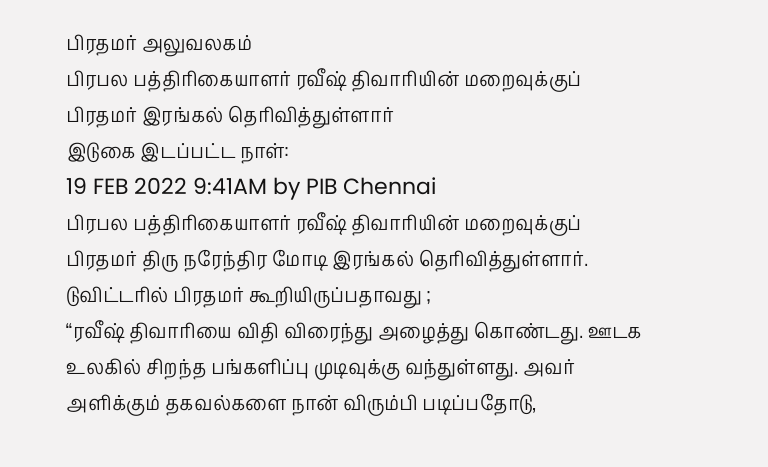பிரதமர் அலுவலகம்
பிரபல பத்திரிகையாளர் ரவீஷ் திவாரியின் மறைவுக்குப் பிரதமர் இரங்கல் தெரிவித்துள்ளார்
இடுகை இடப்பட்ட நாள்:
19 FEB 2022 9:41AM by PIB Chennai
பிரபல பத்திரிகையாளர் ரவீஷ் திவாரியின் மறைவுக்குப் பிரதமர் திரு நரேந்திர மோடி இரங்கல் தெரிவித்துள்ளார்.
டுவிட்டரில் பிரதமர் கூறியிருப்பதாவது ;
“ரவீஷ் திவாரியை விதி விரைந்து அழைத்து கொண்டது. ஊடக உலகில் சிறந்த பங்களிப்பு முடிவுக்கு வந்துள்ளது. அவர் அளிக்கும் தகவல்களை நான் விரும்பி படிப்பதோடு,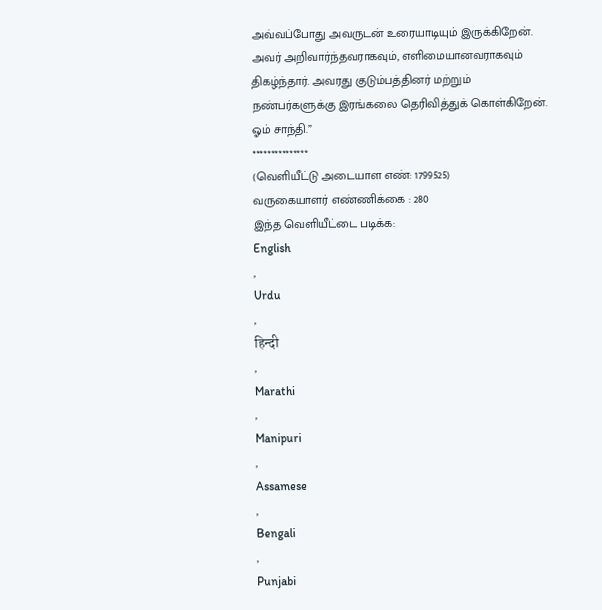அவ்வப்போது அவருடன் உரையாடியும் இருக்கிறேன். அவர் அறிவார்ந்தவராகவும், எளிமையானவராகவும் திகழ்ந்தார். அவரது குடும்பத்தினர் மற்றும் நண்பர்களுக்கு இரங்கலை தெரிவித்துக் கொள்கிறேன். ஓம் சாந்தி.”
***************
(வெளியீட்டு அடையாள எண்: 1799525)
வருகையாளர் எண்ணிக்கை : 280
இந்த வெளியீட்டை படிக்க:
English
,
Urdu
,
हिन्दी
,
Marathi
,
Manipuri
,
Assamese
,
Bengali
,
Punjabi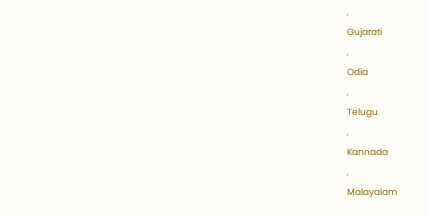,
Gujarati
,
Odia
,
Telugu
,
Kannada
,
Malayalam